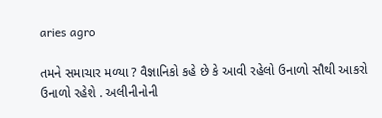aries agro

તમને સમાચાર મળ્યા ? વૈજ્ઞાનિકો કહે છે કે આવી રહેલો ઉનાળો સૌથી આકરો ઉનાળો રહેશે . અલીનીનોની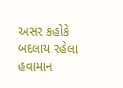અસર કહોકે બદલાય રહેલા હવામાન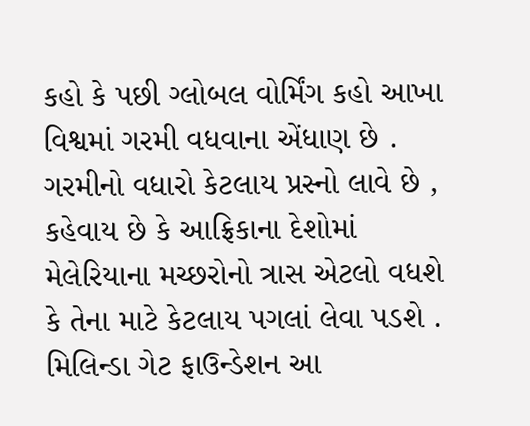કહો કે પછી ગ્લોબલ વોર્મિંગ કહો આખા વિશ્વમાં ગરમી વધવાના એંધાણ છે . ગરમીનો વધારો કેટલાય પ્રસ્નો લાવે છે , કહેવાય છે કે આફ્રિકાના દેશોમાં મેલેરિયાના મચ્છરોનો ત્રાસ એટલો વધશે કે તેના માટે કેટલાય પગલાં લેવા પડશે . મિલિન્ડા ગેટ ફાઉન્ડેશન આ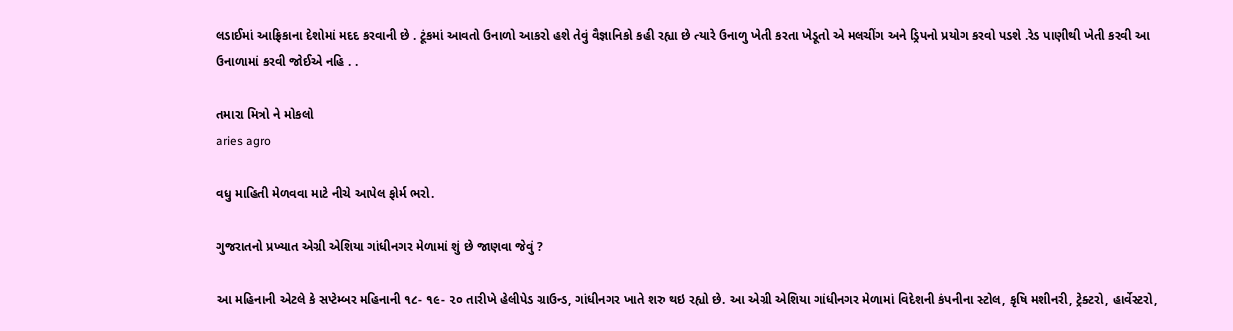લડાઈમાં આફ્રિકાના દેશોમાં મદદ કરવાની છે . ટૂંકમાં આવતો ઉનાળો આકરો હશે તેવું વૈજ્ઞાનિકો કહી રહ્યા છે ત્યારે ઉનાળુ ખેતી કરતા ખેડૂતો એ મલચીંગ અને ડ્રિપનો પ્રયોગ કરવો પડશે .રેડ પાણીથી ખેતી કરવી આ ઉનાળામાં કરવી જોઈએ નહિ . .

તમારા મિત્રો ને મોકલો
aries agro

વધુ માહિતી મેળવવા માટે નીચે આપેલ ફોર્મ ભરો.

ગુજરાતનો પ્રખ્યાત એગ્રી એશિયા ગાંધીનગર મેળામાં શું છે જાણવા જેવું ?

આ મહિનાની એટલે કે સપ્ટેમ્બર મહિનાની ૧૮- ૧૯- ૨૦ તારીખે હેલીપેડ ગ્રાઉન્ડ, ગાંધીનગર ખાતે શરુ થઇ રહ્યો છે. આ એગ્રી એશિયા ગાંધીનગર મેળામાં વિદેશની કંપનીના સ્ટોલ, કૃષિ મશીનરી, ટ્રેક્ટરો, હાર્વેસ્ટરો,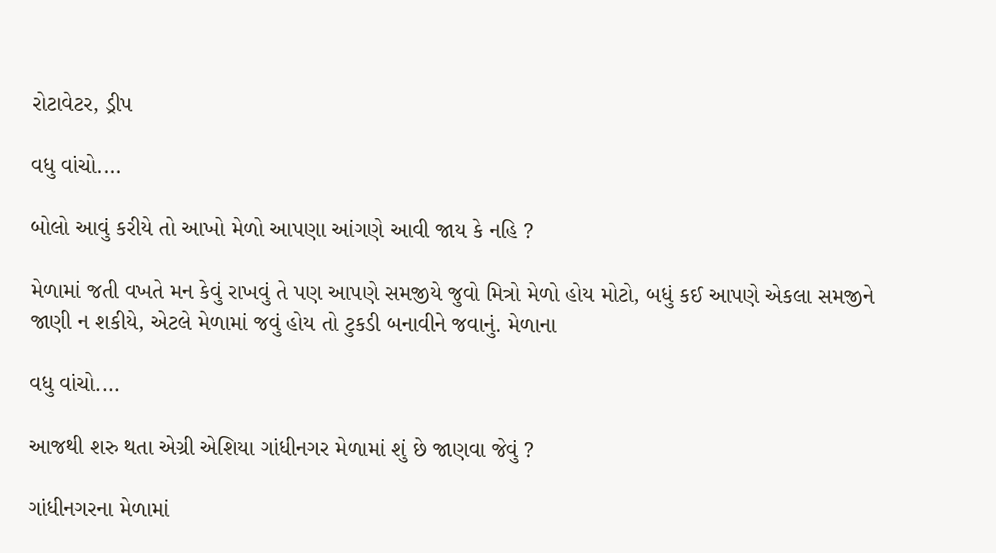રોટાવેટર, ડ્રીપ

વધુ વાંચો....

બોલો આવું કરીયે તો આખો મેળો આપણા આંગણે આવી જાય કે નહિ ?

મેળામાં જતી વખતે મન કેવું રાખવું તે પણ આપણે સમજીયે જુવો મિત્રો મેળો હોય મોટો, બધું કઈ આપણે એકલા સમજીને જાણી ન શકીયે, એટલે મેળામાં જવું હોય તો ટુકડી બનાવીને જવાનું. મેળાના

વધુ વાંચો....

આજથી શરુ થતા એગ્રી એશિયા ગાંધીનગર મેળામાં શું છે જાણવા જેવું ?

ગાંધીનગરના મેળામાં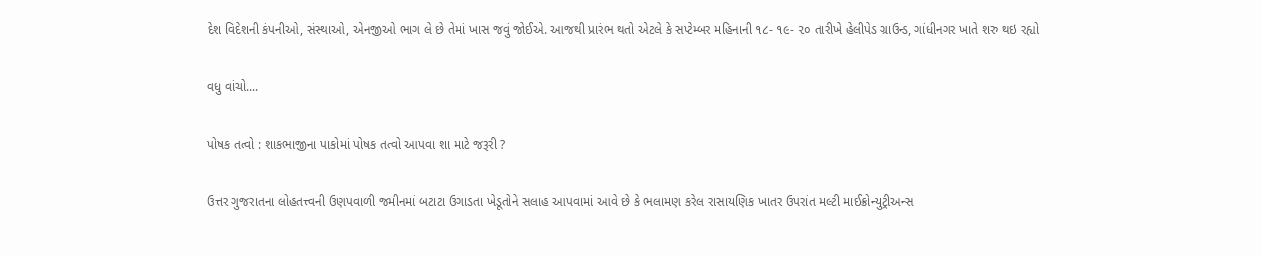દેશ વિદેશની કંપનીઓ, સંસ્થાઓ, એનજીઓ ભાગ લે છે તેમાં ખાસ જવું જોઈએ. આજથી પ્રારંભ થતો એટલે કે સપ્ટેમ્બર મહિનાની ૧૮- ૧૯- ૨૦ તારીખે હેલીપેડ ગ્રાઉન્ડ, ગાંધીનગર ખાતે શરુ થઇ રહ્યો

વધુ વાંચો....

પોષક તત્વો : શાકભાજીના પાકોમાં પોષક તત્વો આપવા શા માટે જરૂરી ?

ઉત્તર ગુજરાતના લોહતત્ત્વની ઉણપવાળી જમીનમાં બટાટા ઉગાડતા ખેડૂતોને સલાહ આપવામાં આવે છે કે ભલામણ કરેલ રાસાયણિક ખાતર ઉપરાંત મલ્ટી માઈક્રોન્યુટ્રીઅન્સ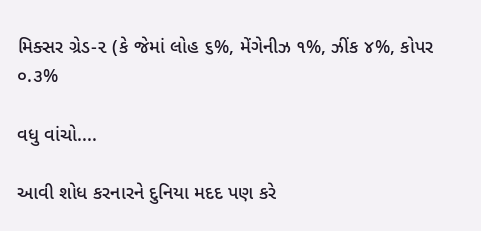મિક્સર ગ્રેડ-૨ (કે જેમાં લોહ ૬%, મેંગેનીઝ ૧%, ઝીંક ૪%, કોપર ૦.૩%

વધુ વાંચો....

આવી શોધ કરનારને દુનિયા મદદ પણ કરે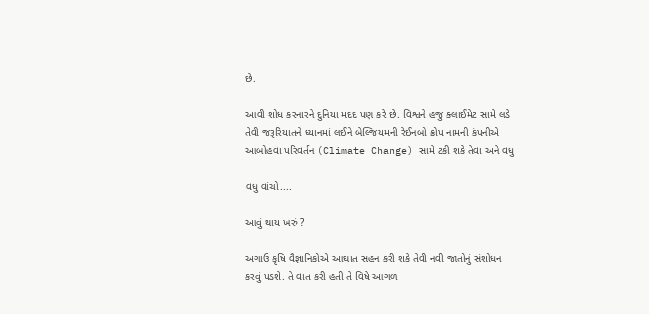છે.

આવી શોધ કરનારને દુનિયા મદદ પણ કરે છે. વિશ્વને હજુ ક્લાઈમેટ સામે લડે તેવી જરૂરિયાતને ધ્યાનમાં લઈને બેલ્જિયમની રેઈનબો ક્રોપ નામની કંપનીએ આબોહવા પરિવર્તન (Climate Change) સામે ટકી શકે તેવા અને વધુ

વધુ વાંચો....

આવું થાય ખરું ?

અગાઉ કૃષિ વૈજ્ઞાનિકોએ આઘાત સહન કરી શકે તેવી નવી જાતોનું સંશોધન કરવું પડશે. તે વાત કરી હતી તે વિષે આગળ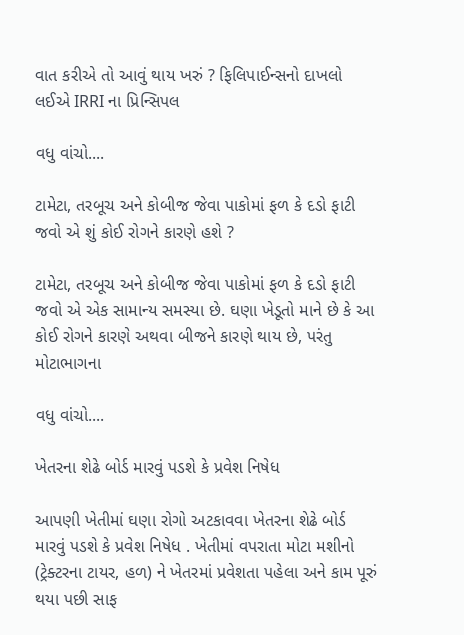વાત કરીએ તો આવું થાય ખરું ? ફિલિપાઈન્સનો દાખલો લઈએ IRRI ના પ્રિન્સિપલ

વધુ વાંચો....

ટામેટા, તરબૂચ અને કોબીજ જેવા પાકોમાં ફળ કે દડો ફાટી જવો એ શું કોઈ રોગને કારણે હશે ?

ટામેટા, તરબૂચ અને કોબીજ જેવા પાકોમાં ફળ કે દડો ફાટી જવો એ એક સામાન્ય સમસ્યા છે. ઘણા ખેડૂતો માને છે કે આ કોઈ રોગને કારણે અથવા બીજને કારણે થાય છે, પરંતુ મોટાભાગના

વધુ વાંચો....

ખેતરના શેઢે બોર્ડ મારવું પડશે કે પ્રવેશ નિષેધ

આપણી ખેતીમાં ઘણા રોગો અટકાવવા ખેતરના શેઢે બોર્ડ મારવું પડશે કે પ્રવેશ નિષેધ . ખેતીમાં વપરાતા મોટા મશીનો (ટ્રેક્ટરના ટાયર, હળ) ને ખેતરમાં પ્રવેશતા પહેલા અને કામ પૂરું થયા પછી સાફ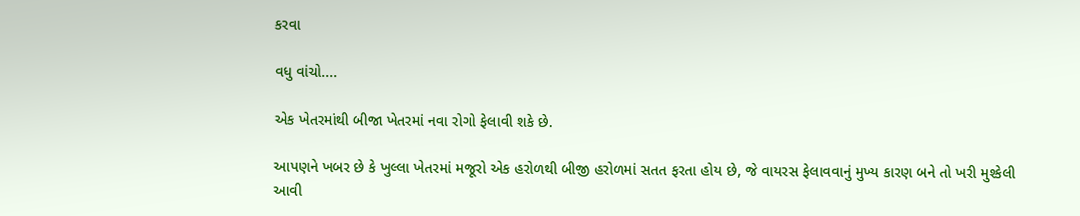કરવા

વધુ વાંચો....

એક ખેતરમાંથી બીજા ખેતરમાં નવા રોગો ફેલાવી શકે છે.

આપણને ખબર છે કે ખુલ્લા ખેતરમાં મજૂરો એક હરોળથી બીજી હરોળમાં સતત ફરતા હોય છે, જે વાયરસ ફેલાવવાનું મુખ્ય કારણ બને તો ખરી મુશ્કેલી આવી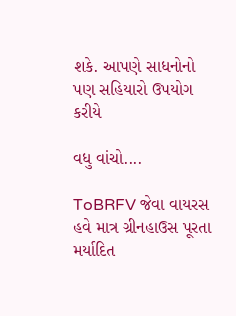શકે. આપણે સાધનોનો પણ સહિયારો ઉપયોગ કરીયે

વધુ વાંચો....

ToBRFV જેવા વાયરસ હવે માત્ર ગ્રીનહાઉસ પૂરતા મર્યાદિત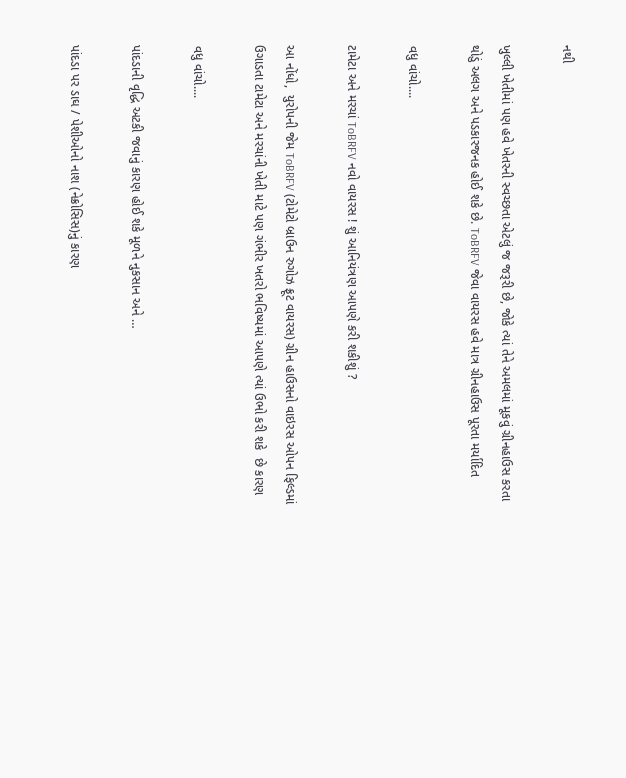નથી

ખુલ્લી ખેતીમાં પણ હવે ખેતરની સ્વચ્છતા એટલું જ જરૂરી છે, જોકે ત્યાં તેને અમલમાં મૂકવું ગ્રીનહાઉસ કરતા થોડું અલગ અને પડકારજનક હોઈ શકે છે. ToBRFV જેવા વાયરસ હવે માત્ર ગ્રીનહાઉસ પૂરતા મર્યાદિત

વધુ વાંચો....

ટામેટા અને મરચાં ToBRFV નવો વાયરસ ! શું આનિયંત્રણ આપણે કરી શકીશું ?

આ નોંધો,  યુરોપની જેમ ToBRFV (ટોમેટો બ્રાઉન રુગોઝ ફ્રૂટ વાયરસ) ગ્રીન હાઉસનો વાઇરસ ઓપન ફિલ્ડમાં ઉગાડતા ટામેટા અને મરચાંની ખેતી માટે પણ ગંભીર ખતરો ભવિષ્યમાં આપણે ત્યાં ઉભો કરી શકે  છે કારણ

વધુ વાંચો....

પાંદડાની વૃદ્ધિ અટકી જવાનું કારણ હોઈ શકે મૂળને નુકસાન અને …

પાંદડા પર ડાઘ / પેશીઓનો નાશ (નેક્રોસિસ)નું કારણ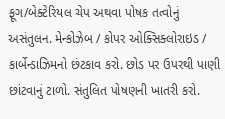ફૂગ/બેક્ટેરિયલ ચેપ અથવા પોષક તત્વોનું અસંતુલન. મેન્કોઝેબ / કોપર ઓક્સિક્લોરાઇડ / કાર્બેન્ડાઝિમનો છંટકાવ કરો. છોડ પર ઉપરથી પાણી છાંટવાનું ટાળો. સંતુલિત પોષણની ખાતરી કરો.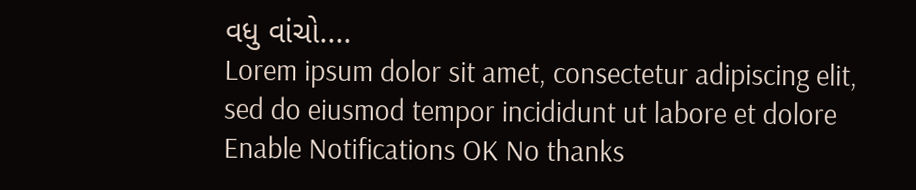વધુ વાંચો....
Lorem ipsum dolor sit amet, consectetur adipiscing elit, sed do eiusmod tempor incididunt ut labore et dolore
Enable Notifications OK No thanks